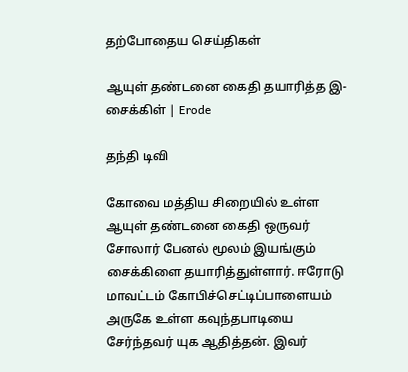தற்போதைய செய்திகள்

ஆயுள் தண்டனை கைதி தயாரித்த இ-சைக்கிள் | Erode

தந்தி டிவி

கோவை மத்திய சிறையில் உள்ள ஆயுள் தண்டனை கைதி ஒருவர் சோலார் பேனல் மூலம் இயங்கும் சைக்கிளை தயாரித்துள்ளார். ஈரோடு மாவட்டம் கோபிச்செட்டிப்பாளையம் அருகே உள்ள கவுந்தபாடியை சேர்ந்தவர் யுக ஆதித்தன். இவர்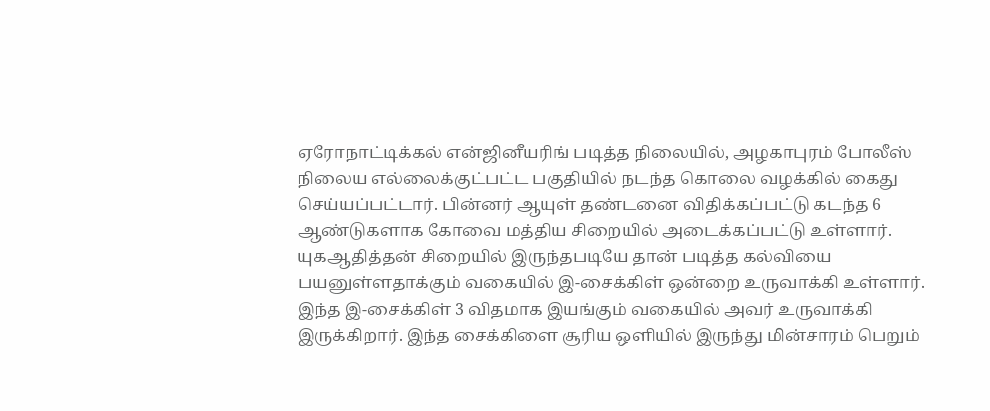ஏரோநாட்டிக்கல் என்ஜினீயரிங் படித்த நிலையில், அழகாபுரம் போலீஸ் நிலைய எல்லைக்குட்பட்ட பகுதியில் நடந்த கொலை வழக்கில் கைது செய்யப்பட்டார். பின்னர் ஆயுள் தண்டனை விதிக்கப்பட்டு கடந்த 6 ஆண்டுகளாக கோவை மத்திய சிறையில் அடைக்கப்பட்டு உள்ளார். யுகஆதித்தன் சிறையில் இருந்தபடியே தான் படித்த கல்வியை பயனுள்ளதாக்கும் வகையில் இ-சைக்கிள் ஒன்றை உருவாக்கி உள்ளார். இந்த இ-சைக்கிள் 3 விதமாக இயங்கும் வகையில் அவர் உருவாக்கி இருக்கிறார். இந்த சைக்கிளை சூரிய ஒளியில் இருந்து மின்சாரம் பெறும்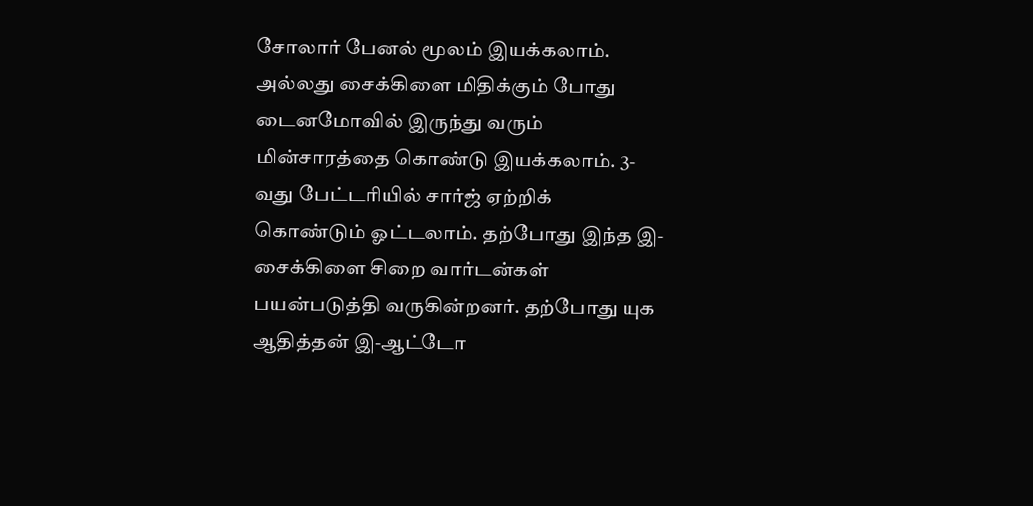சோலார் பேனல் மூலம் இயக்கலாம். அல்லது சைக்கிளை மிதிக்கும் போது டைனமோவில் இருந்து வரும் மின்சாரத்தை கொண்டு இயக்கலாம். 3-வது பேட்டரியில் சார்ஜ் ஏற்றிக் கொண்டும் ஓட்டலாம். தற்போது இந்த இ-சைக்கிளை சிறை வார்டன்கள் பயன்படுத்தி வருகின்றனர். தற்போது யுக ஆதித்தன் இ-ஆட்டோ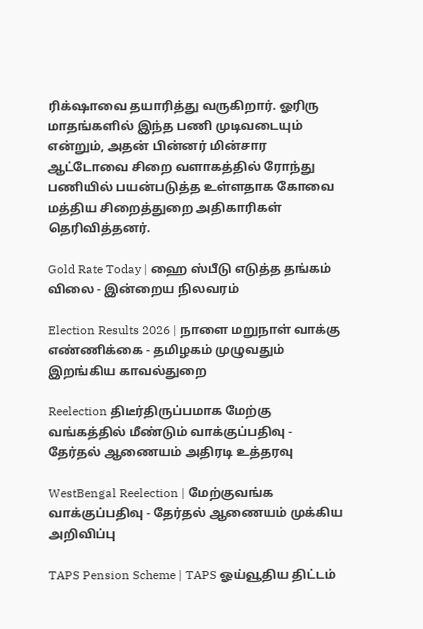ரிக்‌ஷாவை தயாரித்து வருகிறார். ஓரிரு மாதங்களில் இந்த பணி முடிவடையும் என்றும், அதன் பின்னர் மின்சார ஆட்டோவை சிறை வளாகத்தில் ரோந்து பணியில் பயன்படுத்த உள்ளதாக கோவை மத்திய சிறைத்துறை அதிகாரிகள் தெரிவித்தனர்.

Gold Rate Today | ஹை ஸ்பீடு எடுத்த தங்கம் விலை - இன்றைய நிலவரம்

Election Results 2026 | நாளை மறுநாள் வாக்கு எண்ணிக்கை - தமிழகம் முழுவதும் இறங்கிய காவல்துறை

Reelection திடீர்திருப்பமாக மேற்கு வங்கத்தில் மீண்டும் வாக்குப்பதிவு - தேர்தல் ஆணையம் அதிரடி உத்தரவு

WestBengal Reelection | மேற்குவங்க வாக்குப்பதிவு - தேர்தல் ஆணையம் முக்கிய அறிவிப்பு

TAPS Pension Scheme | TAPS ஓய்வூதிய திட்டம்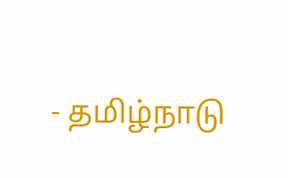- தமிழ்நாடு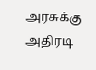அரசுக்கு அதிரடி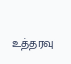உத்தரவு